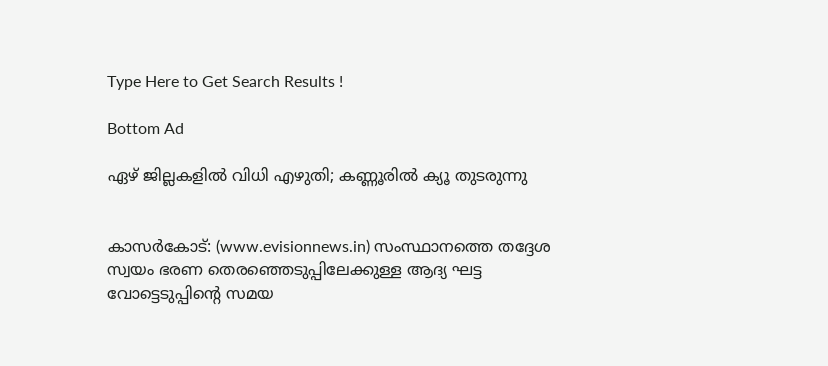Type Here to Get Search Results !

Bottom Ad

ഏഴ് ജില്ലകളില്‍ വിധി എഴുതി; കണ്ണൂരില്‍ ക്യൂ തുടരുന്നു


കാസര്‍കോട്: (www.evisionnews.in) സംസ്ഥാനത്തെ തദ്ദേശ സ്വയം ഭരണ തെരഞ്ഞെടുപ്പിലേക്കുള്ള ആദ്യ ഘട്ട വോട്ടെടുപ്പിന്റെ സമയ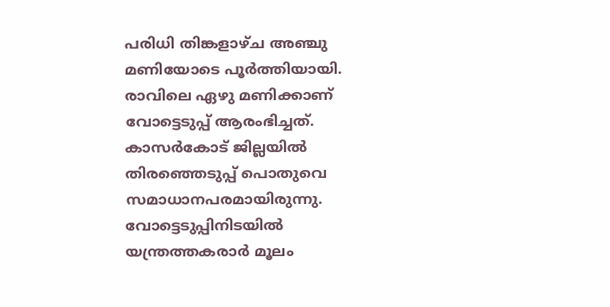പരിധി തിങ്കളാഴ്ച അഞ്ചു മണിയോടെ പൂര്‍ത്തിയായി. രാവിലെ ഏഴു മണിക്കാണ് വോട്ടെടുപ്പ് ആരംഭിച്ചത്. കാസര്‍കോട് ജില്ലയില്‍ തിരഞ്ഞെടുപ്പ് പൊതുവെ സമാധാനപരമായിരുന്നു. വോട്ടെടുപ്പിനിടയില്‍ യന്ത്രത്തകരാര്‍ മൂലം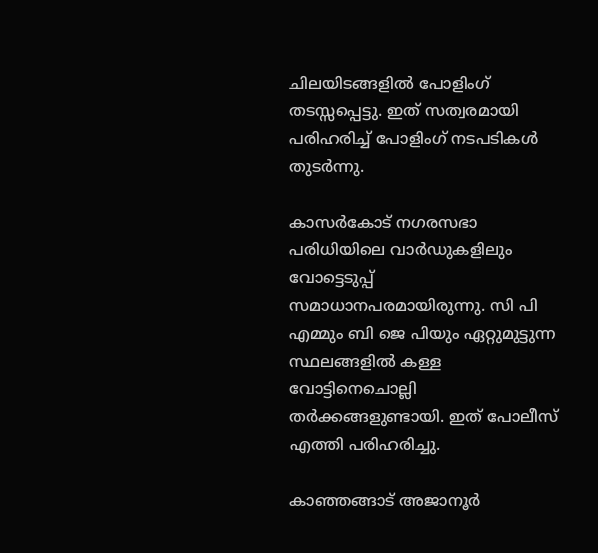ചിലയിടങ്ങളില്‍ പോളിംഗ് തടസ്സപ്പെട്ടു. ഇത് സത്വരമായി പരിഹരിച്ച് പോളിംഗ് നടപടികള്‍ തുടര്‍ന്നു.

കാസര്‍കോട് നഗരസഭാ പരിധിയിലെ വാര്‍ഡുകളിലും വോട്ടെടുപ്പ് സമാധാനപരമായിരുന്നു. സി പി എമ്മും ബി ജെ പിയും ഏറ്റുമുട്ടുന്ന സ്ഥലങ്ങളില്‍ കള്ള വോട്ടിനെചൊല്ലി തര്‍ക്കങ്ങളുണ്ടായി. ഇത് പോലീസ് എത്തി പരിഹരിച്ചു.

കാഞ്ഞങ്ങാട് അജാനൂര്‍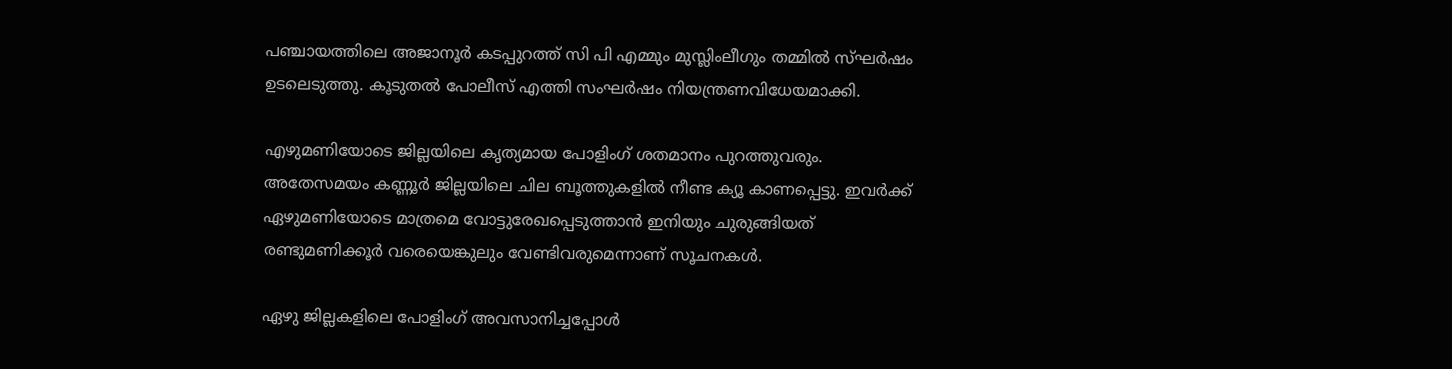പഞ്ചായത്തിലെ അജാനൂര്‍ കടപ്പുറത്ത് സി പി എമ്മും മുസ്ലിംലീഗും തമ്മില്‍ സ്ഘര്‍ഷം ഉടലെടുത്തു. കൂടുതല്‍ പോലീസ് എത്തി സംഘര്‍ഷം നിയന്ത്രണവിധേയമാക്കി.

എഴുമണിയോടെ ജില്ലയിലെ കൃത്യമായ പോളിംഗ് ശതമാനം പുറത്തുവരും.
അതേസമയം കണ്ണൂര്‍ ജില്ലയിലെ ചില ബൂത്തുകളില്‍ നീണ്ട ക്യൂ കാണപ്പെട്ടു. ഇവര്‍ക്ക് ഏഴുമണിയോടെ മാത്രമെ വോട്ടുരേഖപ്പെടുത്താന്‍ ഇനിയും ചുരുങ്ങിയത് രണ്ടുമണിക്കൂര്‍ വരെയെങ്കുലും വേണ്ടിവരുമെന്നാണ് സൂചനകള്‍.

ഏഴു ജില്ലകളിലെ പോളിംഗ് അവസാനിച്ചപ്പോള്‍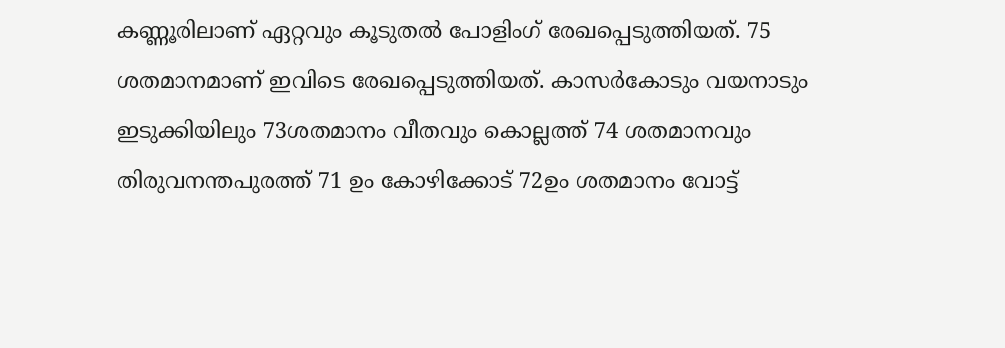കണ്ണൂരിലാണ് ഏറ്റവും കൂടുതല്‍ പോളിംഗ് രേഖപ്പെടുത്തിയത്. 75 ശതമാനമാണ് ഇവിടെ രേഖപ്പെടുത്തിയത്. കാസര്‍കോടും വയനാടും ഇടുക്കിയിലും 73ശതമാനം വീതവും കൊല്ലത്ത് 74 ശതമാനവും തിരുവനന്തപുരത്ത് 71 ഉം കോഴിക്കോട് 72ഉം ശതമാനം വോട്ട്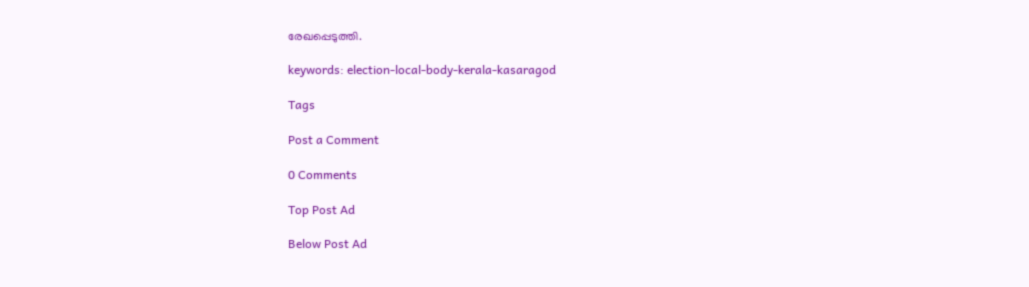രേഖപ്പെടുത്തി.

keywords: election-local-body-kerala-kasaragod

Tags

Post a Comment

0 Comments

Top Post Ad

Below Post Ad